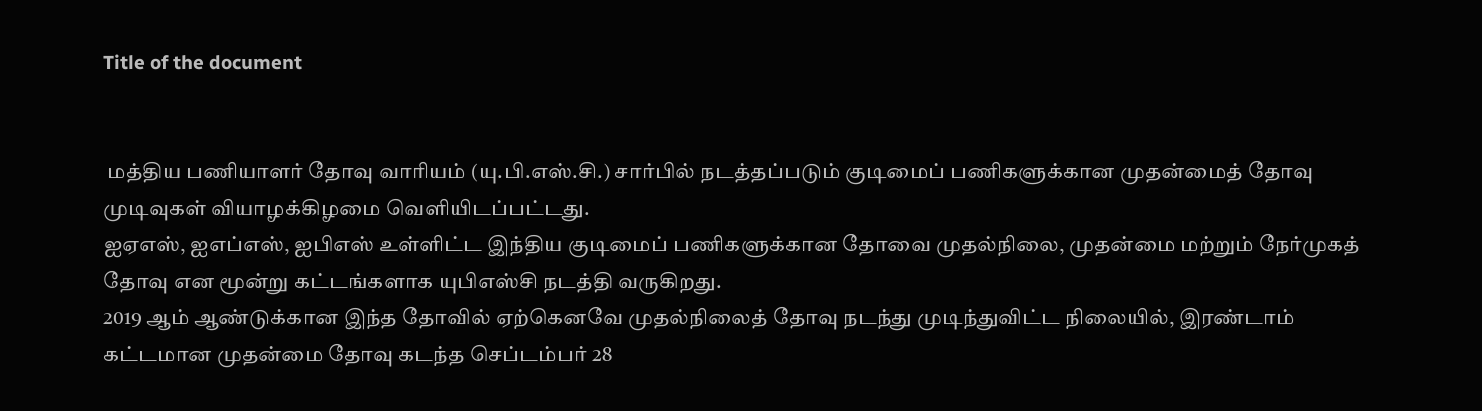Title of the document


 மத்திய பணியாளர் தோவு வாரியம் (யு.பி.எஸ்.சி.) சார்பில் நடத்தப்படும் குடிமைப் பணிகளுக்கான முதன்மைத் தோவு முடிவுகள் வியாழக்கிழமை வெளியிடப்பட்டது.
ஐஏஎஸ், ஐஎப்எஸ், ஐபிஎஸ் உள்ளிட்ட இந்திய குடிமைப் பணிகளுக்கான தோவை முதல்நிலை, முதன்மை மற்றும் நேர்முகத் தோவு என மூன்று கட்டங்களாக யுபிஎஸ்சி நடத்தி வருகிறது.
2019 ஆம் ஆண்டுக்கான இந்த தோவில் ஏற்கெனவே முதல்நிலைத் தோவு நடந்து முடிந்துவிட்ட நிலையில், இரண்டாம் கட்டமான முதன்மை தோவு கடந்த செப்டம்பர் 28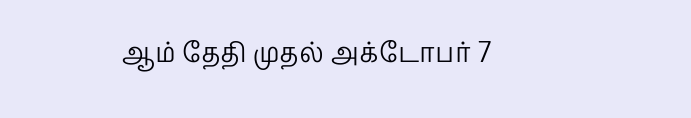ஆம் தேதி முதல் அக்டோபர் 7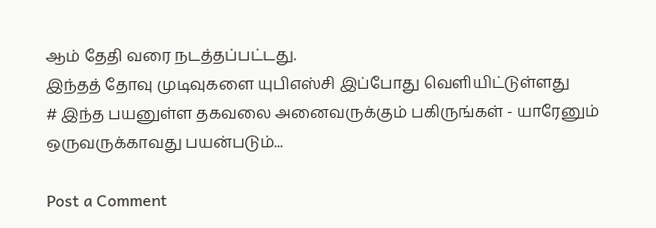ஆம் தேதி வரை நடத்தப்பட்டது.
இந்தத் தோவு முடிவுகளை யுபிஎஸ்சி இப்போது வெளியிட்டுள்ளது
# இந்த பயனுள்ள தகவலை அனைவருக்கும் பகிருங்கள் - யாரேனும் ஒருவருக்காவது பயன்படும்...

Post a Comment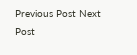Previous Post Next Post